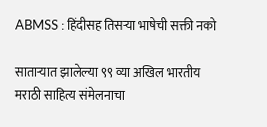ABMSS : हिंदीसह तिसऱ्या भाषेची सक्ती नको

साताऱ्यात झालेल्या ९९ व्या अखिल भारतीय मराठी साहित्य संमेलनाचा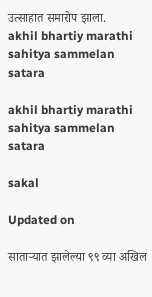उत्साहात समारोप झाला.
akhil bhartiy marathi sahitya sammelan satara

akhil bhartiy marathi sahitya sammelan satara

sakal

Updated on

साताऱ्यात झालेल्या ९९ व्या अखिल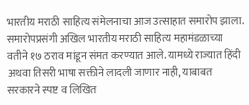भारतीय मराठी साहित्य संमेलनाचा आज उत्साहात समारोप झाला. समारोपप्रसंगी अखिल भारतीय मराठी साहित्य महामंडळाच्या वतीने १७ ठराव मांडून संमत करण्यात आले. यामध्ये राज्यात हिंदी अथवा तिसरी भाषा सक्तीने लादली जाणार नाही, याबाबत सरकारने स्पष्ट व लिखित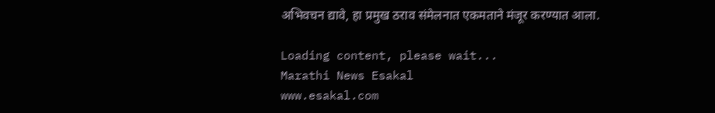अभिवचन द्यावे, हा प्रमुख ठराव संमेलनात एकमताने मंजूर करण्यात आला.

Loading content, please wait...
Marathi News Esakal
www.esakal.com